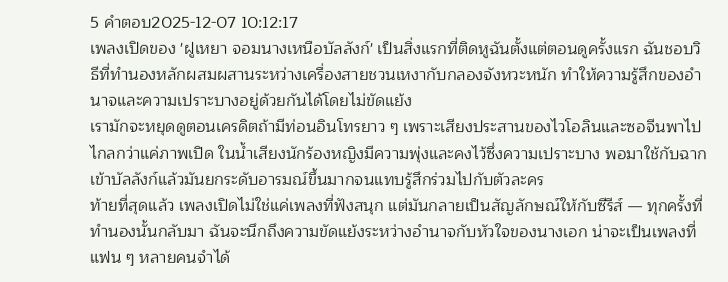5 คำตอบ2025-12-07 10:12:17
เพลงเปิดของ 'ฝูเหยา จอมนางเหนือบัลลังก์' เป็นสิ่งแรกที่ติดหูฉันตั้งแต่ตอนดูครั้งแรก ฉันชอบวิธีที่ทำนองหลักผสมผสานระหว่างเครื่องสายชวนเหงากับกลองจังหวะหนัก ทำให้ความรู้สึกของอำนาจและความเปราะบางอยู่ด้วยกันได้โดยไม่ขัดแย้ง
เรามักจะหยุดดูตอนเครดิตถ้ามีท่อนอินโทรยาว ๆ เพราะเสียงประสานของไวโอลินและซอจีนพาไปไกลกว่าแค่ภาพเปิด ในน้ำเสียงนักร้องหญิงมีความพุ่งและคงไว้ซึ่งความเปราะบาง พอมาใช้กับฉากเข้าบัลลังก์แล้วมันยกระดับอารมณ์ขึ้นมากจนแทบรู้สึกร่วมไปกับตัวละคร
ท้ายที่สุดแล้ว เพลงเปิดไม่ใช่แค่เพลงที่ฟังสนุก แต่มันกลายเป็นสัญลักษณ์ให้กับซีรีส์ — ทุกครั้งที่ทำนองนั้นกลับมา ฉันจะนึกถึงความขัดแย้งระหว่างอำนาจกับหัวใจของนางเอก น่าจะเป็นเพลงที่แฟน ๆ หลายคนจำได้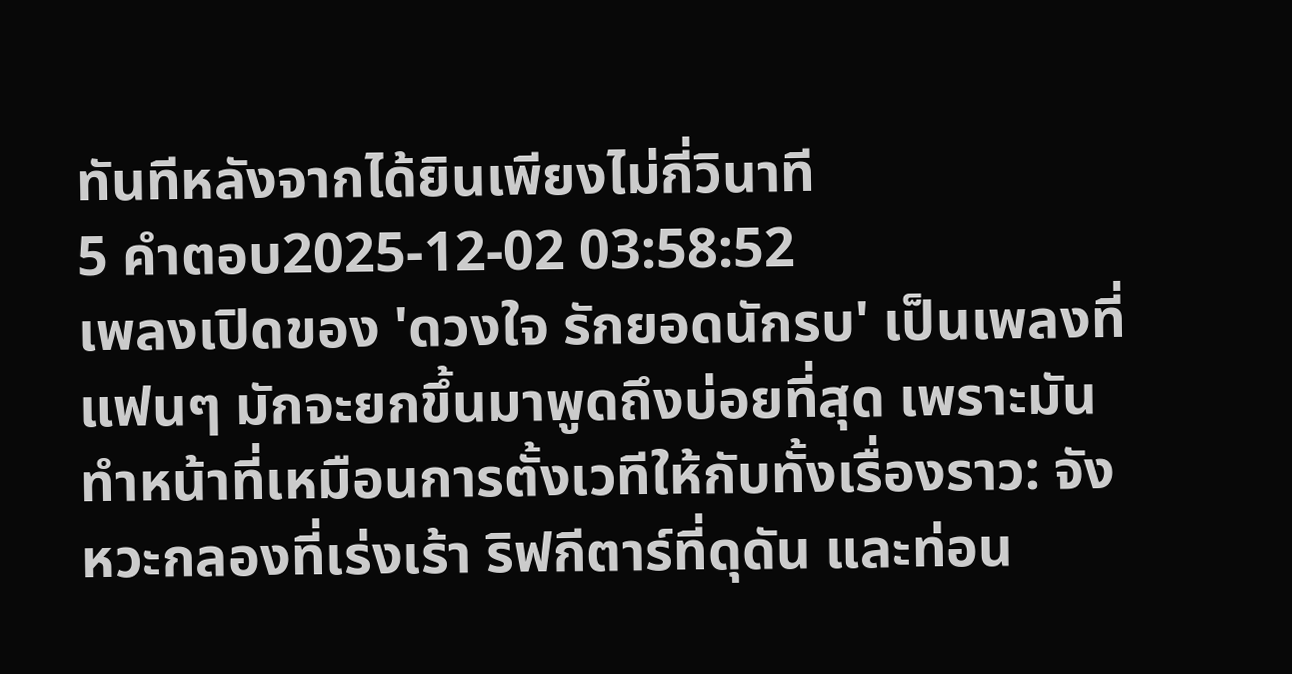ทันทีหลังจากได้ยินเพียงไม่กี่วินาที
5 คำตอบ2025-12-02 03:58:52
เพลงเปิดของ 'ดวงใจ รักยอดนักรบ' เป็นเพลงที่แฟนๆ มักจะยกขึ้นมาพูดถึงบ่อยที่สุด เพราะมันทำหน้าที่เหมือนการตั้งเวทีให้กับทั้งเรื่องราว: จังหวะกลองที่เร่งเร้า ริฟกีตาร์ที่ดุดัน และท่อน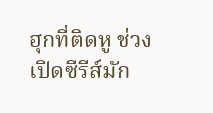ฮุกที่ติดหู ช่วงเปิดซีรีส์มัก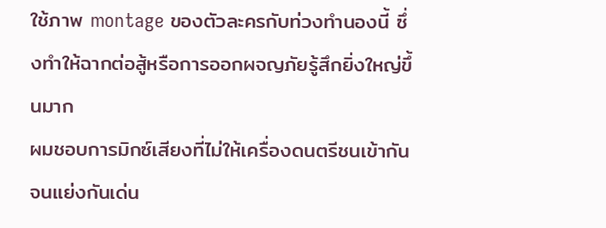ใช้ภาพ montage ของตัวละครกับท่วงทำนองนี้ ซึ่งทำให้ฉากต่อสู้หรือการออกผจญภัยรู้สึกยิ่งใหญ่ขึ้นมาก
ผมชอบการมิกซ์เสียงที่ไม่ให้เครื่องดนตรีชนเข้ากันจนแย่งกันเด่น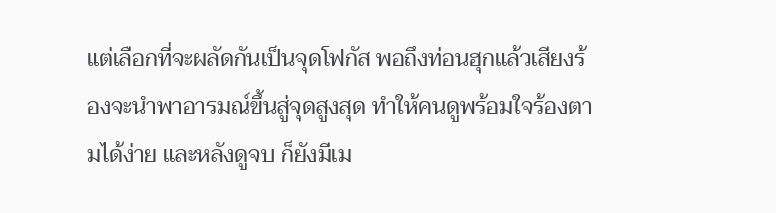แต่เลือกที่จะผลัดกันเป็นจุดโฟกัส พอถึงท่อนฮุกแล้วเสียงร้องจะนำพาอารมณ์ขึ้นสู่จุดสูงสุด ทำให้คนดูพร้อมใจร้องตามได้ง่าย และหลังดูจบ ก็ยังมีเม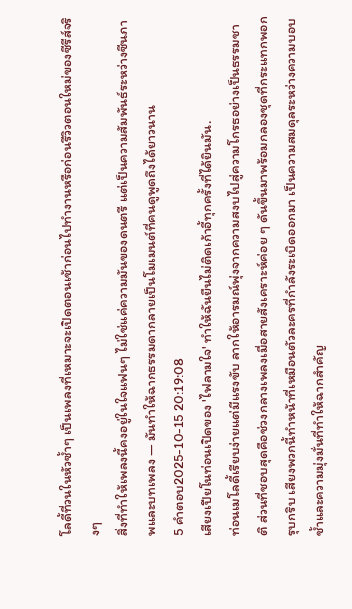โลดี้ที่วนในหัวซ้ำๆ เป็นเพลงที่เหมาะจะเปิดตอนเช้าก่อนไปทำงานหรือก่อนรีวิวตอนใหม่ของซีรีส์จริงๆ
สิ่งที่ทำให้เพลงนี้คงอยู่ในใจแฟนๆ ไม่ใช่แค่ความมันของดนตรี แต่เป็นความสัมพันธ์ระหว่างซีนภาพและบทเพลง — มันทำให้ฉากธรรมดากลายเป็นโมเมนต์ที่คนดูพูดถึงได้ยาวนาน
5 คำตอบ2025-10-15 20:19:08
เสียงเปียโนท่อนเปิดของ 'ไฟลามใจ' ทำให้ฉันยืนไม่ติดเก้าอี้ทุกครั้งที่ได้ยินมัน.
ท่อนเมโลดี้เรียบง่ายแต่มีแรงขับ ลากให้อารมณ์พุ่งจากความสงบไปสู่ความโกรธอย่างเป็นธรรมชาติ ส่วนที่ชอบสุดคือช่วงกลางเพลงเมื่อสายสังเคราะห์ค่อย ๆ ดันขึ้นมาพร้อมกลองชุดที่กระแทกพอกรุบกริบ เสียงพวกนี้ทำหน้าที่เหมือนตัวละครที่กำลังระเบิดออกมา เป็นความสมดุลระหว่างความบอบช้ำและความมุ่งมั่นที่ทำให้ฉากสำคัญ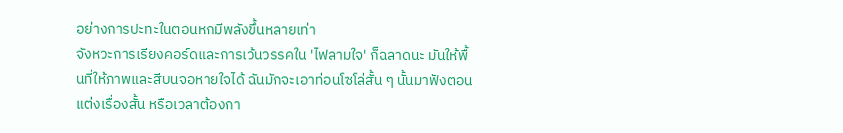อย่างการปะทะในตอนหกมีพลังขึ้นหลายเท่า
จังหวะการเรียงคอร์ดและการเว้นวรรคใน 'ไฟลามใจ' ก็ฉลาดนะ มันให้พื้นที่ให้ภาพและสีบนจอหายใจได้ ฉันมักจะเอาท่อนโซโล่สั้น ๆ นั้นมาฟังตอนแต่งเรื่องสั้น หรือเวลาต้องกา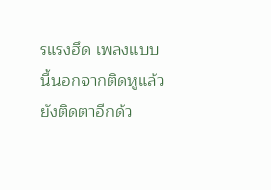รแรงฮึด เพลงแบบนี้นอกจากติดหูแล้วยังติดตาอีกด้ว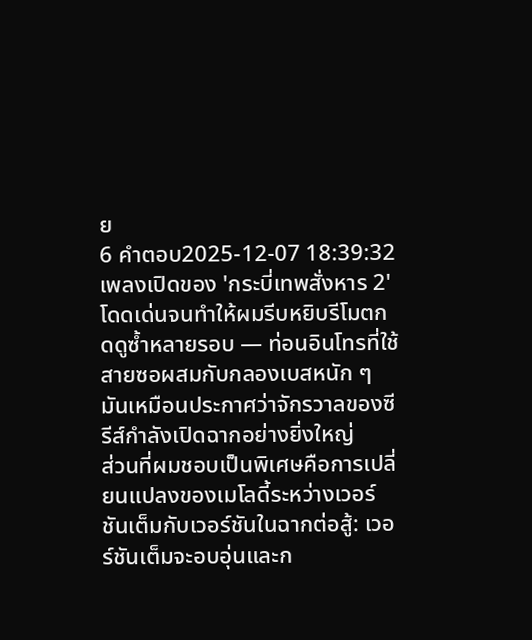ย
6 คำตอบ2025-12-07 18:39:32
เพลงเปิดของ 'กระบี่เทพสั่งหาร 2' โดดเด่นจนทำให้ผมรีบหยิบรีโมตกดดูซ้ำหลายรอบ — ท่อนอินโทรที่ใช้สายซอผสมกับกลองเบสหนัก ๆ มันเหมือนประกาศว่าจักรวาลของซีรีส์กำลังเปิดฉากอย่างยิ่งใหญ่
ส่วนที่ผมชอบเป็นพิเศษคือการเปลี่ยนแปลงของเมโลดี้ระหว่างเวอร์ชันเต็มกับเวอร์ชันในฉากต่อสู้: เวอร์ชันเต็มจะอบอุ่นและก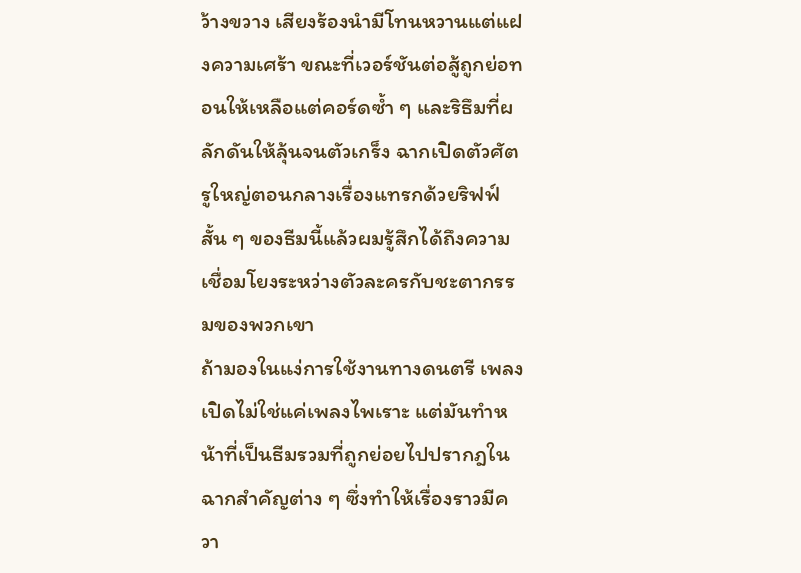ว้างขวาง เสียงร้องนำมีโทนหวานแต่แฝงความเศร้า ขณะที่เวอร์ชันต่อสู้ถูกย่อทอนให้เหลือแต่คอร์ดซ้ำ ๆ และริธึมที่ผลักดันให้ลุ้นจนตัวเกร็ง ฉากเปิดตัวศัตรูใหญ่ตอนกลางเรื่องแทรกด้วยริฟฟ์สั้น ๆ ของธีมนี้แล้วผมรู้สึกได้ถึงความเชื่อมโยงระหว่างตัวละครกับชะตากรรมของพวกเขา
ถ้ามองในแง่การใช้งานทางดนตรี เพลงเปิดไม่ใช่แค่เพลงไพเราะ แต่มันทำหน้าที่เป็นธีมรวมที่ถูกย่อยไปปรากฎในฉากสำคัญต่าง ๆ ซึ่งทำให้เรื่องราวมีควา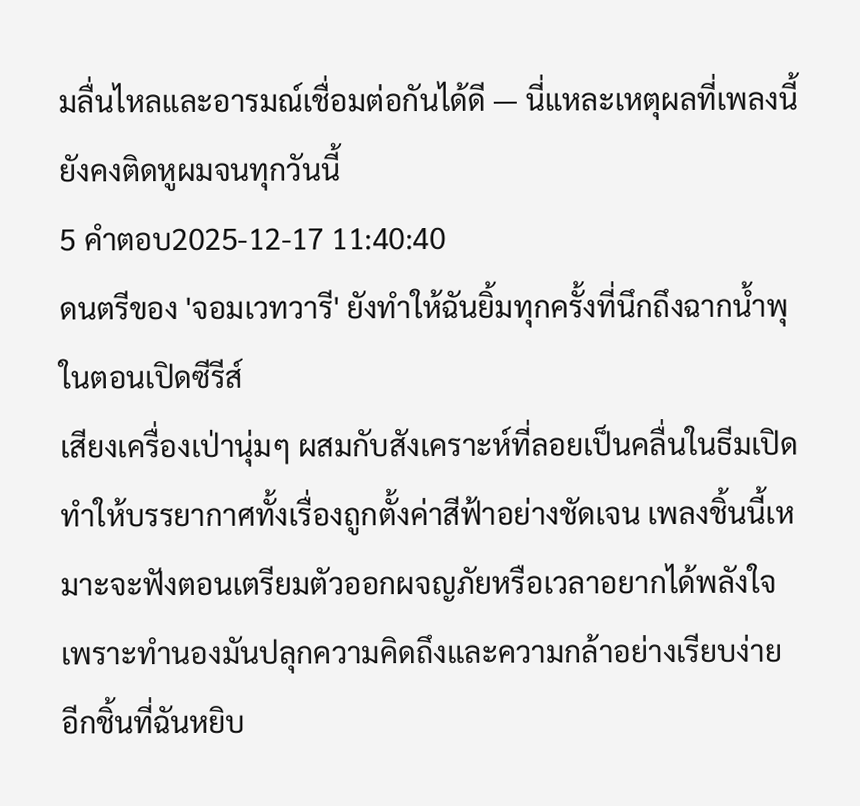มลื่นไหลและอารมณ์เชื่อมต่อกันได้ดี — นี่แหละเหตุผลที่เพลงนี้ยังคงติดหูผมจนทุกวันนี้
5 คำตอบ2025-12-17 11:40:40
ดนตรีของ 'จอมเวทวารี' ยังทำให้ฉันยิ้มทุกครั้งที่นึกถึงฉากน้ำพุในตอนเปิดซีรีส์
เสียงเครื่องเป่านุ่มๆ ผสมกับสังเคราะห์ที่ลอยเป็นคลื่นในธีมเปิด ทำให้บรรยากาศทั้งเรื่องถูกตั้งค่าสีฟ้าอย่างชัดเจน เพลงชิ้นนี้เหมาะจะฟังตอนเตรียมตัวออกผจญภัยหรือเวลาอยากได้พลังใจ เพราะทำนองมันปลุกความคิดถึงและความกล้าอย่างเรียบง่าย
อีกชิ้นที่ฉันหยิบ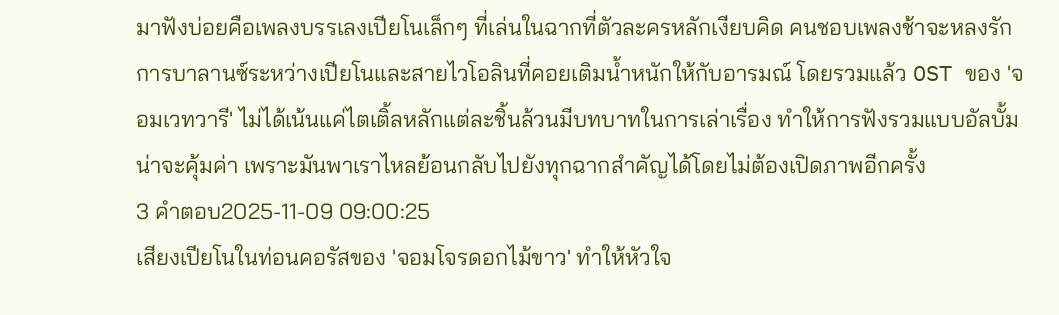มาฟังบ่อยคือเพลงบรรเลงเปียโนเล็กๆ ที่เล่นในฉากที่ตัวละครหลักเงียบคิด คนชอบเพลงช้าจะหลงรักการบาลานซ์ระหว่างเปียโนและสายไวโอลินที่คอยเติมน้ำหนักให้กับอารมณ์ โดยรวมแล้ว OST ของ 'จอมเวทวารี' ไม่ได้เน้นแค่ไตเติ้ลหลักแต่ละชิ้นล้วนมีบทบาทในการเล่าเรื่อง ทำให้การฟังรวมแบบอัลบั้มน่าจะคุ้มค่า เพราะมันพาเราไหลย้อนกลับไปยังทุกฉากสำคัญได้โดยไม่ต้องเปิดภาพอีกครั้ง
3 คำตอบ2025-11-09 09:00:25
เสียงเปียโนในท่อนคอรัสของ 'จอมโจรดอกไม้ขาว' ทำให้หัวใจ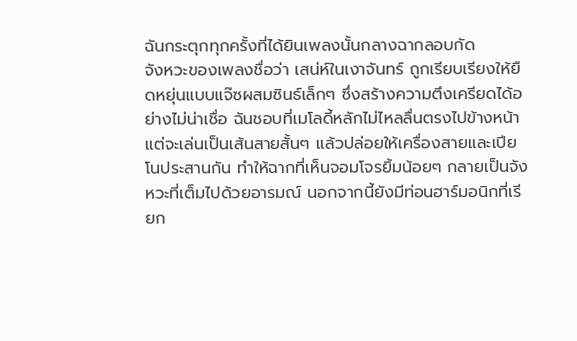ฉันกระตุกทุกครั้งที่ได้ยินเพลงนั้นกลางฉากลอบกัด
จังหวะของเพลงชื่อว่า เสน่ห์ในเงาจันทร์ ถูกเรียบเรียงให้ยืดหยุ่นแบบแจ๊ซผสมซินธ์เล็กๆ ซึ่งสร้างความตึงเครียดได้อย่างไม่น่าเชื่อ ฉันชอบที่เมโลดี้หลักไม่ไหลลื่นตรงไปข้างหน้า แต่จะเล่นเป็นเส้นสายสั้นๆ แล้วปล่อยให้เครื่องสายและเปียโนประสานกัน ทำให้ฉากที่เห็นจอมโจรยิ้มน้อยๆ กลายเป็นจังหวะที่เต็มไปด้วยอารมณ์ นอกจากนี้ยังมีท่อนฮาร์มอนิกที่เรียก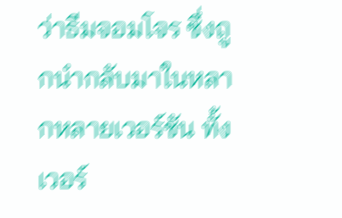ว่าธีมจอมโจร ซึ่งถูกนำกลับมาในหลากหลายเวอร์ชัน ทั้งเวอร์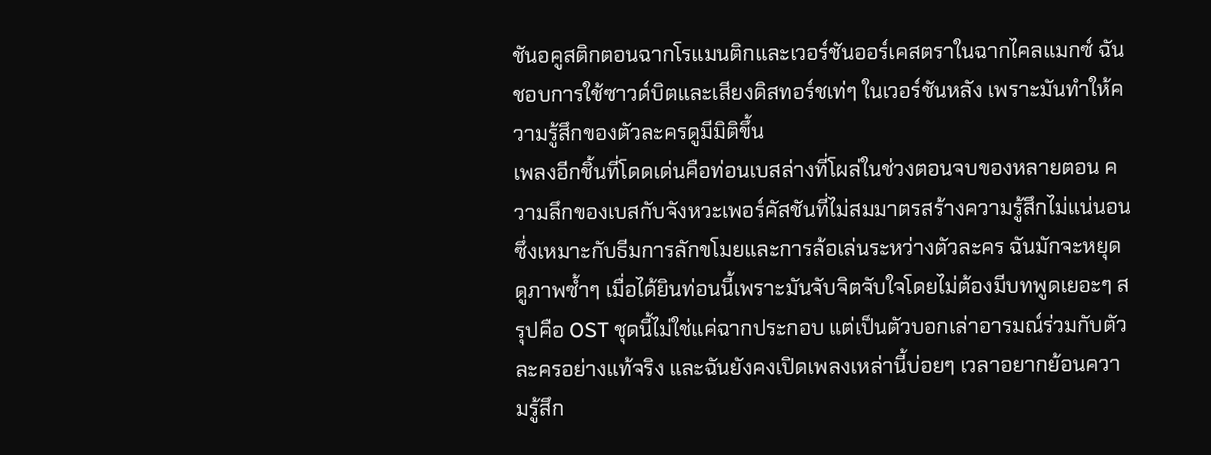ชันอคูสติกตอนฉากโรแมนติกและเวอร์ชันออร์เคสตราในฉากไคลแมกซ์ ฉันชอบการใช้ซาวด์บิตและเสียงดิสทอร์ชเท่ๆ ในเวอร์ชันหลัง เพราะมันทำให้ความรู้สึกของตัวละครดูมีมิติขึ้น
เพลงอีกชิ้นที่โดดเด่นคือท่อนเบสล่างที่โผล่ในช่วงตอนจบของหลายตอน ความลึกของเบสกับจังหวะเพอร์คัสชันที่ไม่สมมาตรสร้างความรู้สึกไม่แน่นอน ซึ่งเหมาะกับธีมการลักขโมยและการล้อเล่นระหว่างตัวละคร ฉันมักจะหยุดดูภาพซ้ำๆ เมื่อได้ยินท่อนนี้เพราะมันจับจิตจับใจโดยไม่ต้องมีบทพูดเยอะๆ สรุปคือ OST ชุดนี้ไม่ใช่แค่ฉากประกอบ แต่เป็นตัวบอกเล่าอารมณ์ร่วมกับตัวละครอย่างแท้จริง และฉันยังคงเปิดเพลงเหล่านี้บ่อยๆ เวลาอยากย้อนความรู้สึก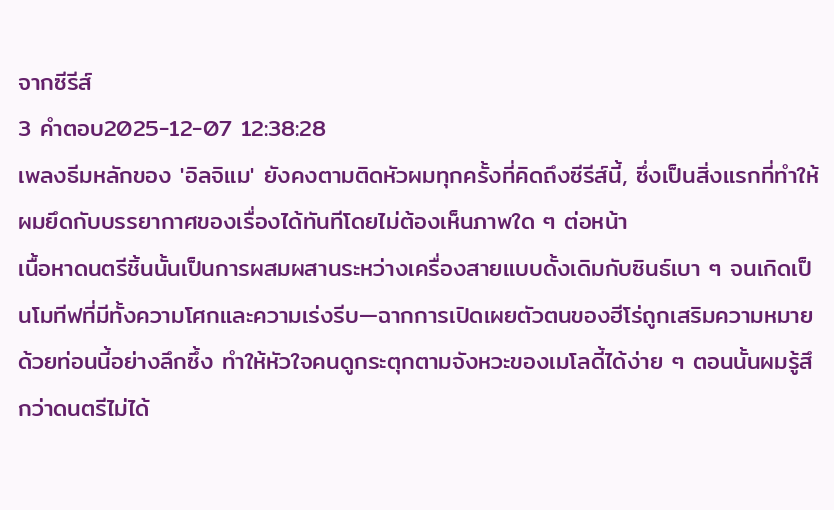จากซีรีส์
3 คำตอบ2025-12-07 12:38:28
เพลงธีมหลักของ 'อิลจิแม' ยังคงตามติดหัวผมทุกครั้งที่คิดถึงซีรีส์นี้, ซึ่งเป็นสิ่งแรกที่ทำให้ผมยึดกับบรรยากาศของเรื่องได้ทันทีโดยไม่ต้องเห็นภาพใด ๆ ต่อหน้า
เนื้อหาดนตรีชิ้นนั้นเป็นการผสมผสานระหว่างเครื่องสายแบบดั้งเดิมกับซินธ์เบา ๆ จนเกิดเป็นโมทีฟที่มีทั้งความโศกและความเร่งรีบ—ฉากการเปิดเผยตัวตนของฮีโร่ถูกเสริมความหมายด้วยท่อนนี้อย่างลึกซึ้ง ทำให้หัวใจคนดูกระตุกตามจังหวะของเมโลดี้ได้ง่าย ๆ ตอนนั้นผมรู้สึกว่าดนตรีไม่ได้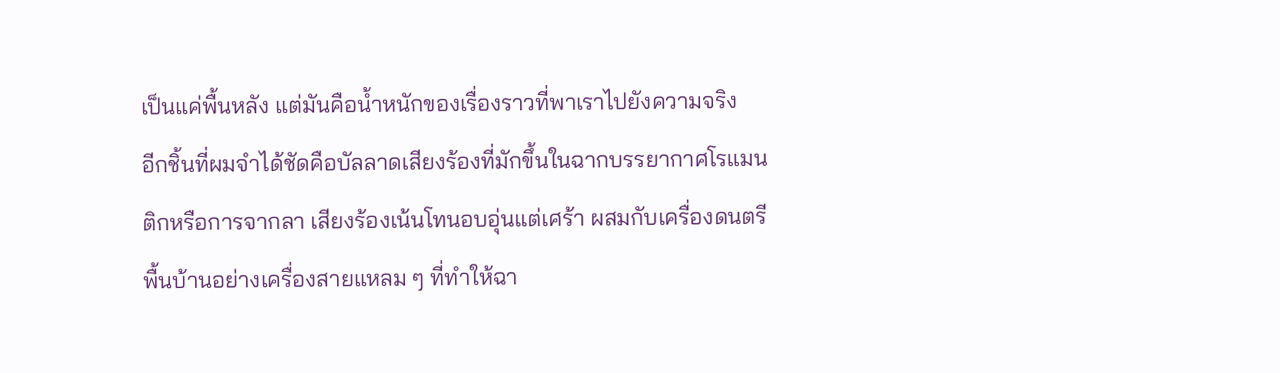เป็นแค่พื้นหลัง แต่มันคือน้ำหนักของเรื่องราวที่พาเราไปยังความจริง
อีกชิ้นที่ผมจำได้ชัดคือบัลลาดเสียงร้องที่มักขึ้นในฉากบรรยากาศโรแมนติกหรือการจากลา เสียงร้องเน้นโทนอบอุ่นแต่เศร้า ผสมกับเครื่องดนตรีพื้นบ้านอย่างเครื่องสายแหลม ๆ ที่ทำให้ฉา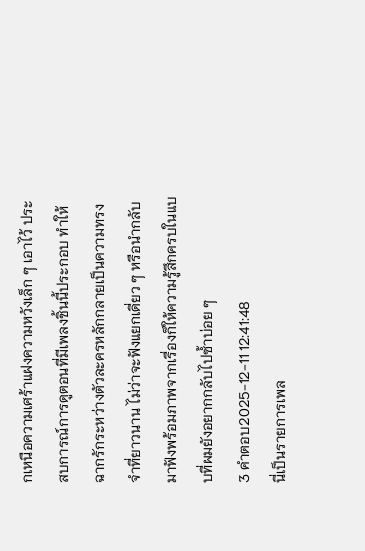กเหนือความเศร้าแฝงความหวังเล็ก ๆ เอาไว้ ประสบการณ์การดูตอนที่มีเพลงชิ้นนี้ประกอบ ทำให้ฉากรักระหว่างตัวละครหลักกลายเป็นความทรงจำที่ยาวนาน ไม่ว่าจะฟังแยกเดี่ยว ๆ หรือนำกลับมาฟังพร้อมภาพจากเรื่องก็ให้ความรู้สึกครบในแบบที่ผมยังอยากกลับไปซ้ำบ่อย ๆ
3 คำตอบ2025-12-11 12:41:48
นี่เป็นรายการเพล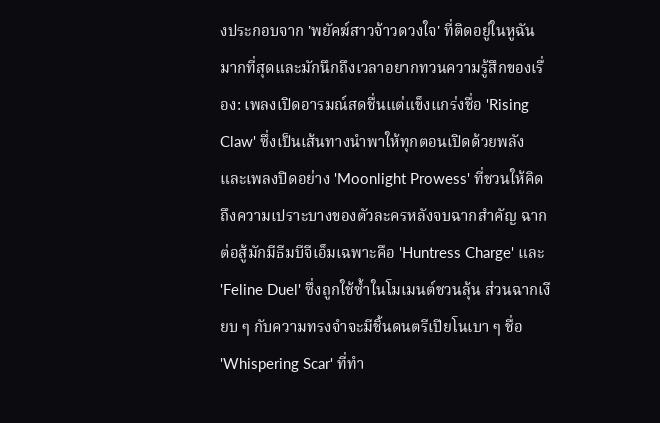งประกอบจาก 'พยัคฆ์สาวจ้าวดวงใจ' ที่ติดอยู่ในหูฉันมากที่สุดและมักนึกถึงเวลาอยากทวนความรู้สึกของเรื่อง: เพลงเปิดอารมณ์สดชื่นแต่แข็งแกร่งชื่อ 'Rising Claw' ซึ่งเป็นเส้นทางนำพาให้ทุกตอนเปิดด้วยพลัง และเพลงปิดอย่าง 'Moonlight Prowess' ที่ชวนให้คิดถึงความเปราะบางของตัวละครหลังจบฉากสำคัญ ฉากต่อสู้มักมีธีมบีจีเอ็มเฉพาะคือ 'Huntress Charge' และ 'Feline Duel' ซึ่งถูกใช้ซ้ำในโมเมนต์ชวนลุ้น ส่วนฉากเงียบ ๆ กับความทรงจำจะมีชิ้นดนตรีเปียโนเบา ๆ ชื่อ 'Whispering Scar' ที่ทำ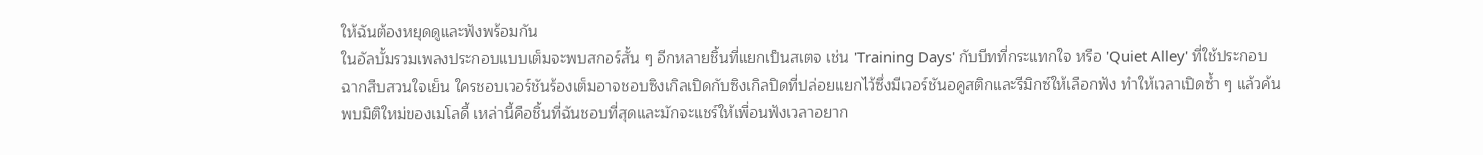ให้ฉันต้องหยุดดูและฟังพร้อมกัน
ในอัลบั้มรวมเพลงประกอบแบบเต็มจะพบสกอร์สั้น ๆ อีกหลายชิ้นที่แยกเป็นสเตจ เช่น 'Training Days' กับบีทที่กระแทกใจ หรือ 'Quiet Alley' ที่ใช้ประกอบฉากสืบสวนใจเย็น ใครชอบเวอร์ชันร้องเต็มอาจชอบซิงเกิลเปิดกับซิงเกิลปิดที่ปล่อยแยกไว้ซึ่งมีเวอร์ชันอคูสติกและรีมิกซ์ให้เลือกฟัง ทำให้เวลาเปิดซ้ำ ๆ แล้วค้นพบมิติใหม่ของเมโลดี้ เหล่านี้คือชิ้นที่ฉันชอบที่สุดและมักจะแชร์ให้เพื่อนฟังเวลาอยาก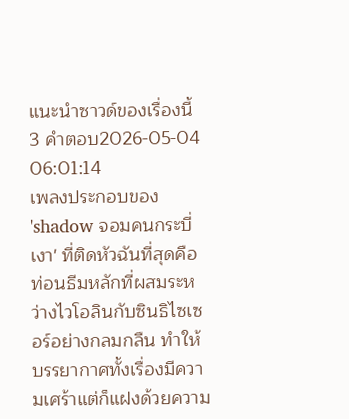แนะนำซาวด์ของเรื่องนี้
3 คำตอบ2026-05-04 06:01:14
เพลงประกอบของ 'shadow จอมคนกระบี่เงา' ที่ติดหัวฉันที่สุดคือท่อนธีมหลักที่ผสมระหว่างไวโอลินกับซินธิไซเซอร์อย่างกลมกลืน ทำให้บรรยากาศทั้งเรื่องมีความเศร้าแต่ก็แฝงด้วยความ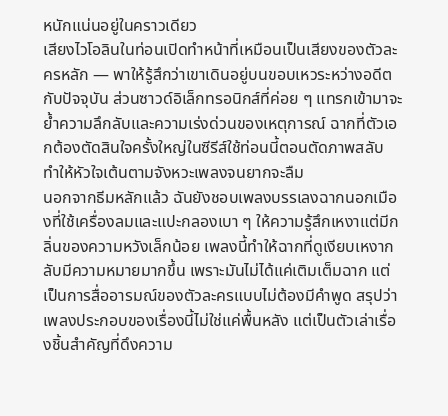หนักแน่นอยู่ในคราวเดียว
เสียงไวโอลินในท่อนเปิดทำหน้าที่เหมือนเป็นเสียงของตัวละครหลัก — พาให้รู้สึกว่าเขาเดินอยู่บนขอบเหวระหว่างอดีตกับปัจจุบัน ส่วนซาวด์อิเล็กทรอนิกส์ที่ค่อย ๆ แทรกเข้ามาจะย้ำความลึกลับและความเร่งด่วนของเหตุการณ์ ฉากที่ตัวเอกต้องตัดสินใจครั้งใหญ่ในซีรีส์ใช้ท่อนนี้ตอนตัดภาพสลับ ทำให้หัวใจเต้นตามจังหวะเพลงจนยากจะลืม
นอกจากธีมหลักแล้ว ฉันยังชอบเพลงบรรเลงฉากนอกเมืองที่ใช้เครื่องลมและแปะกลองเบา ๆ ให้ความรู้สึกเหงาแต่มีกลิ่นของความหวังเล็กน้อย เพลงนี้ทำให้ฉากที่ดูเงียบเหงากลับมีความหมายมากขึ้น เพราะมันไม่ได้แค่เติมเต็มฉาก แต่เป็นการสื่ออารมณ์ของตัวละครแบบไม่ต้องมีคำพูด สรุปว่าเพลงประกอบของเรื่องนี้ไม่ใช่แค่พื้นหลัง แต่เป็นตัวเล่าเรื่องชิ้นสำคัญที่ดึงความ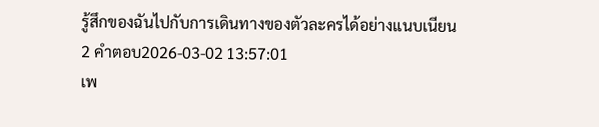รู้สึกของฉันไปกับการเดินทางของตัวละครได้อย่างแนบเนียน
2 คำตอบ2026-03-02 13:57:01
เพ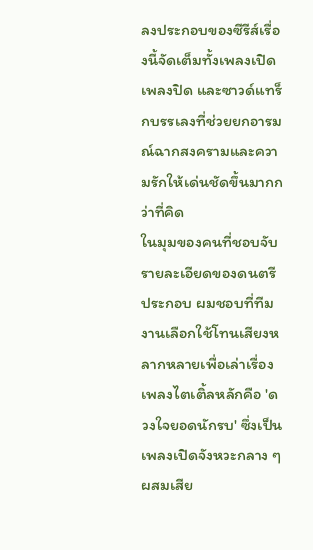ลงประกอบของซีรีส์เรื่องนี้จัดเต็มทั้งเพลงเปิด เพลงปิด และซาวด์แทร็กบรรเลงที่ช่วยยกอารมณ์ฉากสงครามและความรักให้เด่นชัดขึ้นมากกว่าที่คิด
ในมุมของคนที่ชอบจับรายละเอียดของดนตรีประกอบ ผมชอบที่ทีมงานเลือกใช้โทนเสียงหลากหลายเพื่อเล่าเรื่อง เพลงไตเติ้ลหลักคือ 'ดวงใจยอดนักรบ' ซึ่งเป็นเพลงเปิดจังหวะกลาง ๆ ผสมเสีย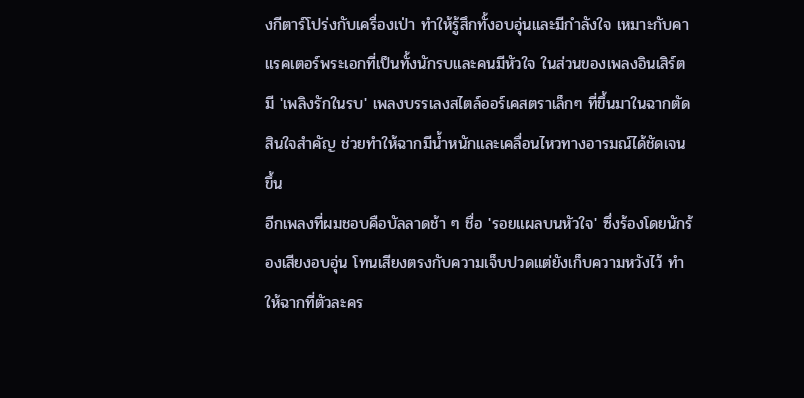งกีตาร์โปร่งกับเครื่องเป่า ทำให้รู้สึกทั้งอบอุ่นและมีกำลังใจ เหมาะกับคาแรคเตอร์พระเอกที่เป็นทั้งนักรบและคนมีหัวใจ ในส่วนของเพลงอินเสิร์ตมี 'เพลิงรักในรบ' เพลงบรรเลงสไตล์ออร์เคสตราเล็กๆ ที่ขึ้นมาในฉากตัดสินใจสำคัญ ช่วยทำให้ฉากมีน้ำหนักและเคลื่อนไหวทางอารมณ์ได้ชัดเจนขึ้น
อีกเพลงที่ผมชอบคือบัลลาดช้า ๆ ชื่อ 'รอยแผลบนหัวใจ' ซึ่งร้องโดยนักร้องเสียงอบอุ่น โทนเสียงตรงกับความเจ็บปวดแต่ยังเก็บความหวังไว้ ทำให้ฉากที่ตัวละคร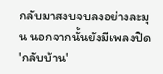กลับมาสงบจบลงอย่างละมุน นอกจากนั้นยังมีเพลงปิด 'กลับบ้าน'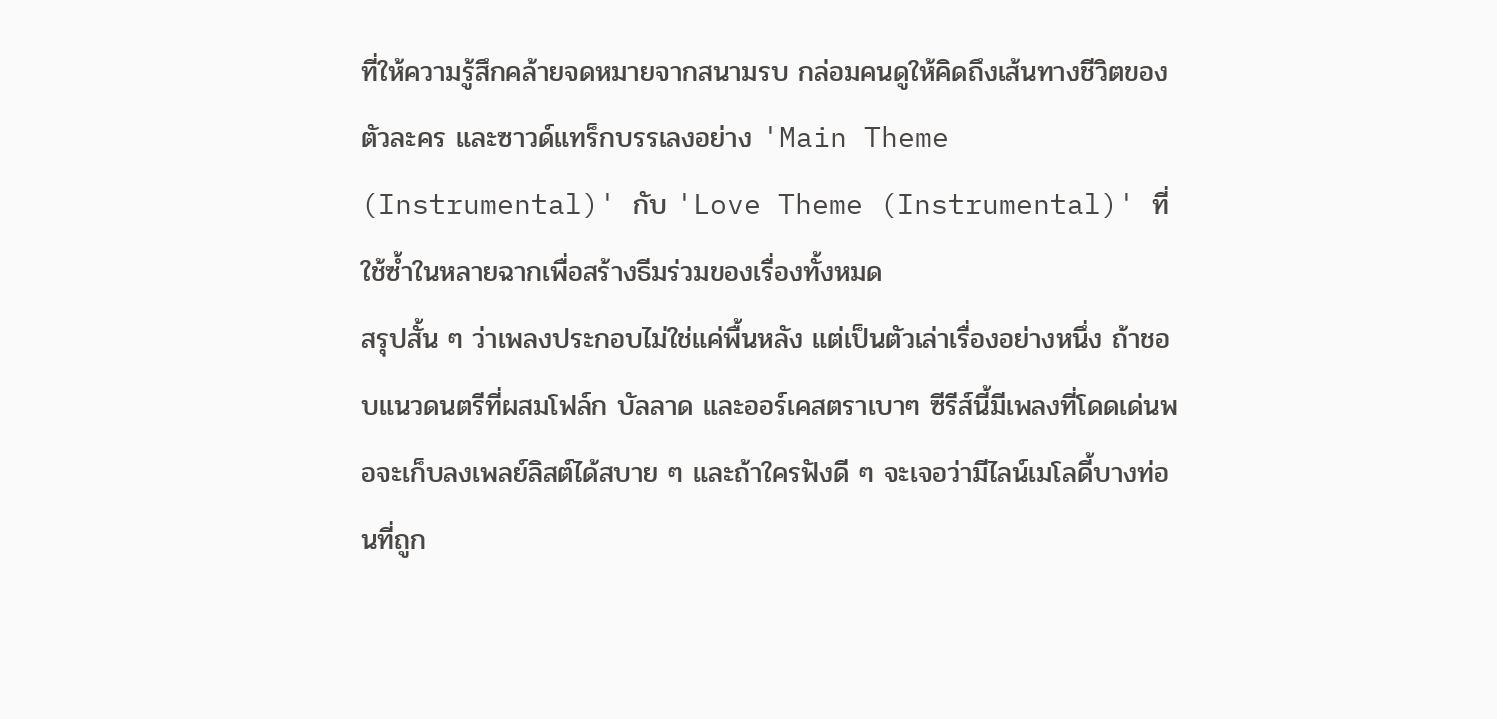ที่ให้ความรู้สึกคล้ายจดหมายจากสนามรบ กล่อมคนดูให้คิดถึงเส้นทางชีวิตของตัวละคร และซาวด์แทร็กบรรเลงอย่าง 'Main Theme (Instrumental)' กับ 'Love Theme (Instrumental)' ที่ใช้ซ้ำในหลายฉากเพื่อสร้างธีมร่วมของเรื่องทั้งหมด
สรุปสั้น ๆ ว่าเพลงประกอบไม่ใช่แค่พื้นหลัง แต่เป็นตัวเล่าเรื่องอย่างหนึ่ง ถ้าชอบแนวดนตรีที่ผสมโฟล์ก บัลลาด และออร์เคสตราเบาๆ ซีรีส์นี้มีเพลงที่โดดเด่นพอจะเก็บลงเพลย์ลิสต์ได้สบาย ๆ และถ้าใครฟังดี ๆ จะเจอว่ามีไลน์เมโลดี้บางท่อนที่ถูก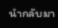นำกลับมา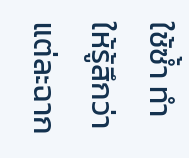ใช้ซ้ำ ทำให้รู้สึกว่าแต่ละฉาก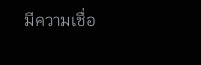มีความเชื่อ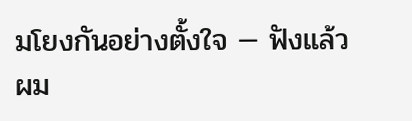มโยงกันอย่างตั้งใจ — ฟังแล้วผม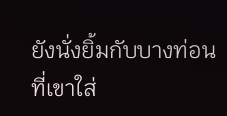ยังนั่งยิ้มกับบางท่อนที่เขาใส่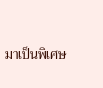มาเป็นพิเศษ